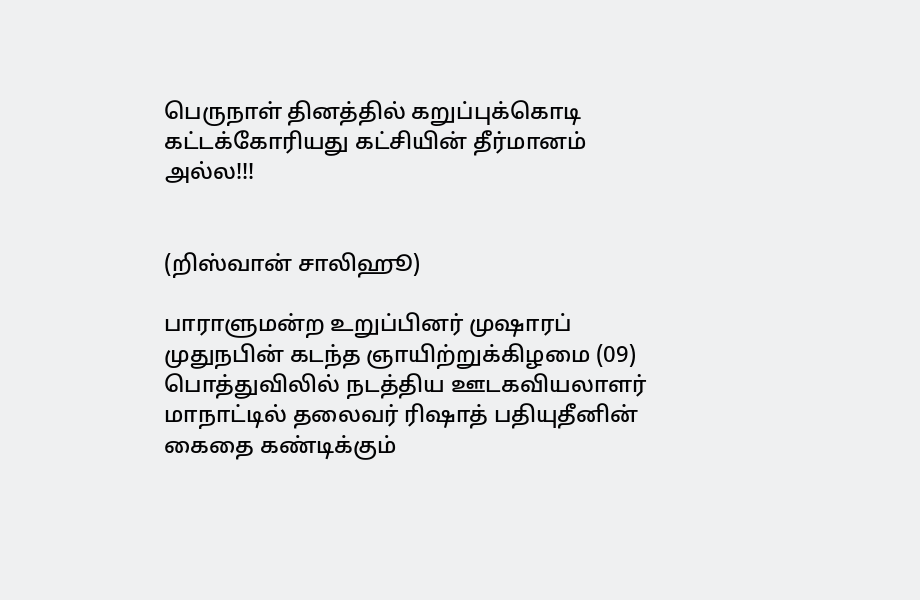பெருநாள் தினத்தில் கறுப்புக்கொடி கட்டக்கோரியது கட்சியின் தீர்மானம் அல்ல!!!


(றிஸ்வான் சாலிஹூ)

பாராளுமன்ற உறுப்பினர் முஷாரப் முதுநபின் கடந்த ஞாயிற்றுக்கிழமை (09) பொத்துவிலில் நடத்திய ஊடகவியலாளர் மாநாட்டில் தலைவர் ரிஷாத் பதியுதீனின் கைதை கண்டிக்கும்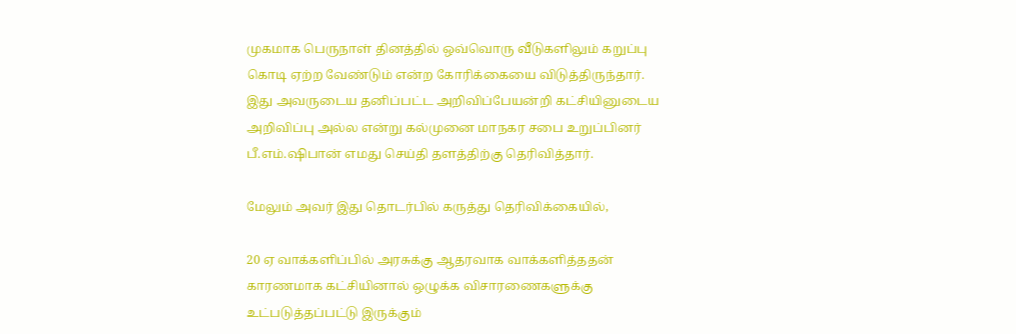முகமாக பெருநாள் தினத்தில் ஒவ்வொரு வீடுகளிலும் கறுப்பு கொடி ஏற்ற வேண்டும் என்ற கோரிக்கையை விடுத்திருந்தார். இது அவருடைய தனிப்பட்ட அறிவிப்பேயன்றி கட்சியினுடைய அறிவிப்பு அல்ல என்று கல்முனை மாநகர சபை உறுப்பினர் பீ.எம்.ஷிபான் எமது செய்தி தளத்திற்கு தெரிவித்தார்.

மேலும் அவர் இது தொடர்பில் கருத்து தெரிவிக்கையில்,

20 ஏ வாக்களிப்பில் அரசுக்கு ஆதரவாக வாக்களித்ததன் காரணமாக கட்சியினால் ஒழுக்க விசாரணைகளுக்கு உட்படுத்தப்பட்டு இருக்கும்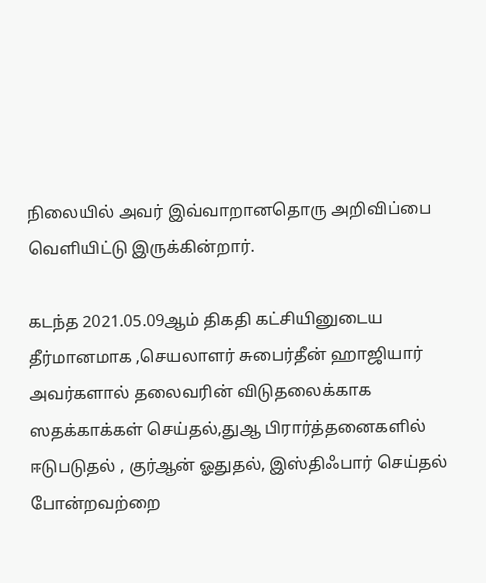நிலையில் அவர் இவ்வாறானதொரு அறிவிப்பை வெளியிட்டு இருக்கின்றார்.

கடந்த 2021.05.09ஆம் திகதி கட்சியினுடைய தீர்மானமாக ,செயலாளர் சுபைர்தீன் ஹாஜியார் அவர்களால் தலைவரின் விடுதலைக்காக ஸதக்காக்கள் செய்தல்,துஆ பிரார்த்தனைகளில் ஈடுபடுதல் , குர்ஆன் ஓதுதல், இஸ்திஃபார் செய்தல் போன்றவற்றை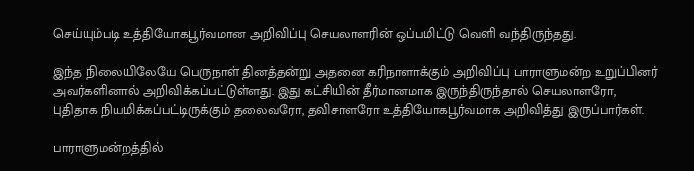செய்யும்படி உத்தியோகபூர்வமான அறிவிப்பு செயலாளரின் ஒப்பமிட்டு வெளி வந்திருந்தது.

இந்த நிலையிலேயே பெருநாள் தினத்தன்று அதனை கரிநாளாக்கும் அறிவிப்பு பாராளுமன்ற உறுப்பினர் அவர்களினால் அறிவிக்கப்பட்டுள்ளது. இது கட்சியின் தீர்மானமாக இருந்திருந்தால் செயலாளரோ, புதிதாக நியமிக்கப்பட்டிருக்கும் தலைவரோ, தவிசாளரோ உத்தியோகபூர்வமாக அறிவித்து இருப்பார்கள்.

பாராளுமன்றத்தில்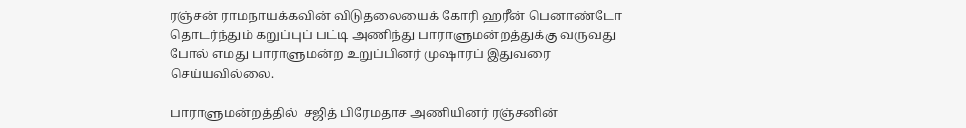ரஞ்சன் ராமநாயக்கவின் விடுதலையைக் கோரி ஹரீன் பெனாண்டோ தொடர்ந்தும் கறுப்புப் பட்டி அணிந்து பாராளுமன்றத்துக்கு வருவது போல் எமது பாராளுமன்ற உறுப்பினர் முஷாரப் இதுவரை செய்யவில்லை.

பாராளுமன்றத்தில்  சஜித் பிரேமதாச அணியினர் ரஞ்சனின்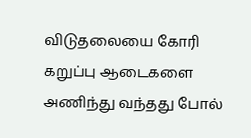விடுதலையை கோரி கறுப்பு ஆடைகளை அணிந்து வந்தது போல்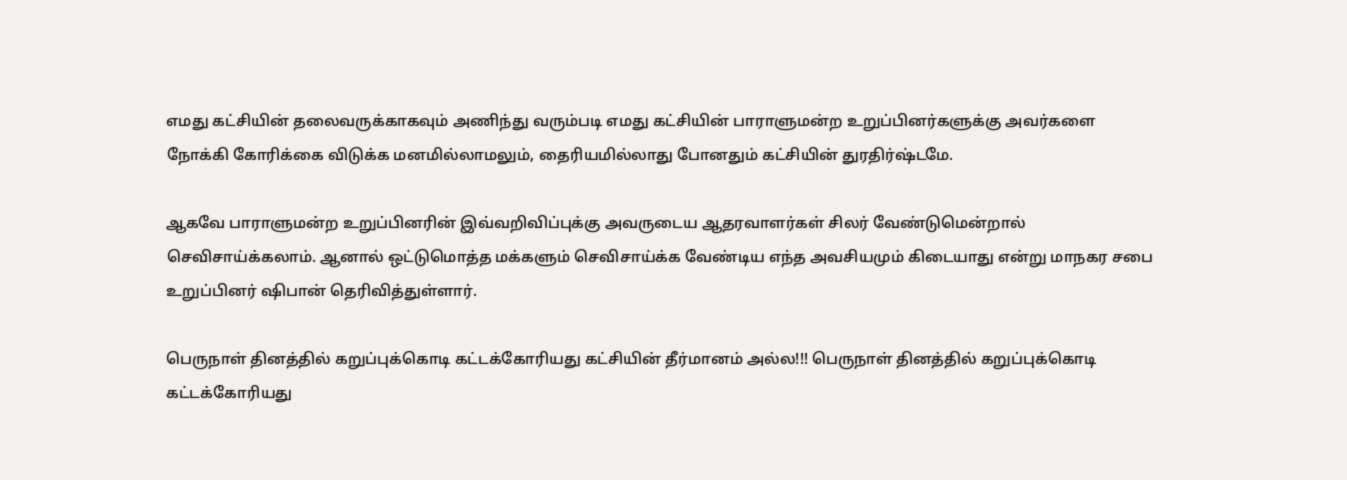எமது கட்சியின் தலைவருக்காகவும் அணிந்து வரும்படி எமது கட்சியின் பாராளுமன்ற உறுப்பினர்களுக்கு அவர்களை நோக்கி கோரிக்கை விடுக்க மனமில்லாமலும், தைரியமில்லாது போனதும் கட்சியின் துரதிர்ஷ்டமே.

ஆகவே பாராளுமன்ற உறுப்பினரின் இவ்வறிவிப்புக்கு அவருடைய ஆதரவாளர்கள் சிலர் வேண்டுமென்றால் செவிசாய்க்கலாம். ஆனால் ஒட்டுமொத்த மக்களும் செவிசாய்க்க வேண்டிய எந்த அவசியமும் கிடையாது என்று மாநகர சபை உறுப்பினர் ஷிபான் தெரிவித்துள்ளார்.

பெருநாள் தினத்தில் கறுப்புக்கொடி கட்டக்கோரியது கட்சியின் தீர்மானம் அல்ல!!! பெருநாள் தினத்தில் கறுப்புக்கொடி கட்டக்கோரியது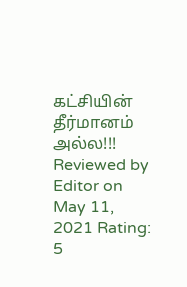கட்சியின் தீர்மானம் அல்ல!!! Reviewed by Editor on May 11, 2021 Rating: 5